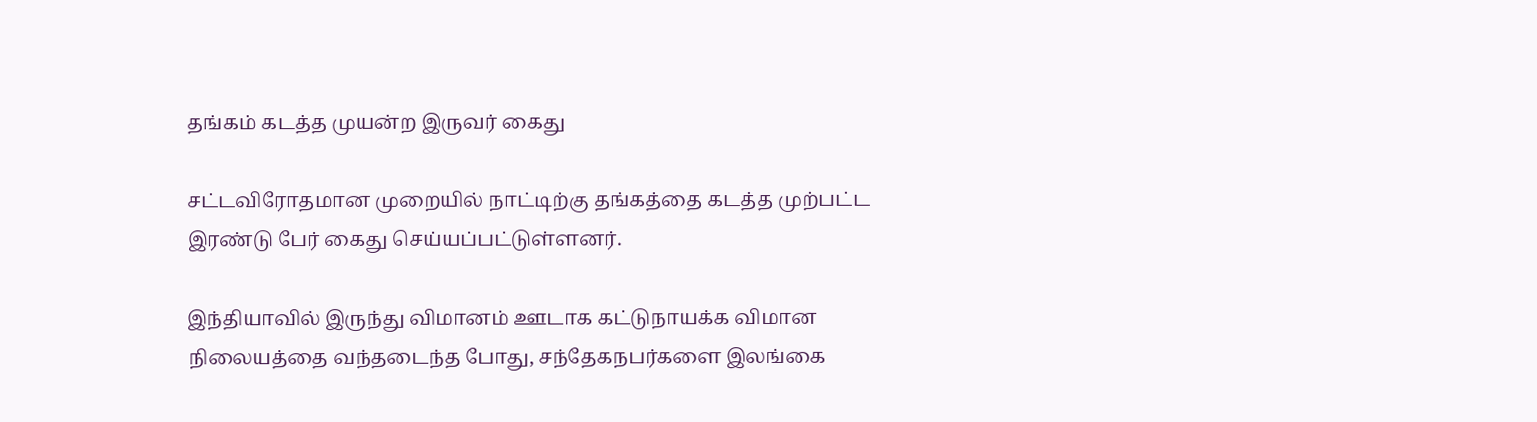தங்கம் கடத்த முயன்ற இருவர் கைது

சட்டவிரோதமான முறையில் நாட்டிற்கு தங்கத்தை கடத்த முற்பட்ட இரண்டு பேர் கைது செய்யப்பட்டுள்ளனர்.

இந்தியாவில் இருந்து விமானம் ஊடாக கட்டுநாயக்க விமான நிலையத்தை வந்தடைந்த போது, சந்தேகநபர்களை இலங்கை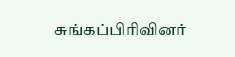சுங்கப்பிரிவினர்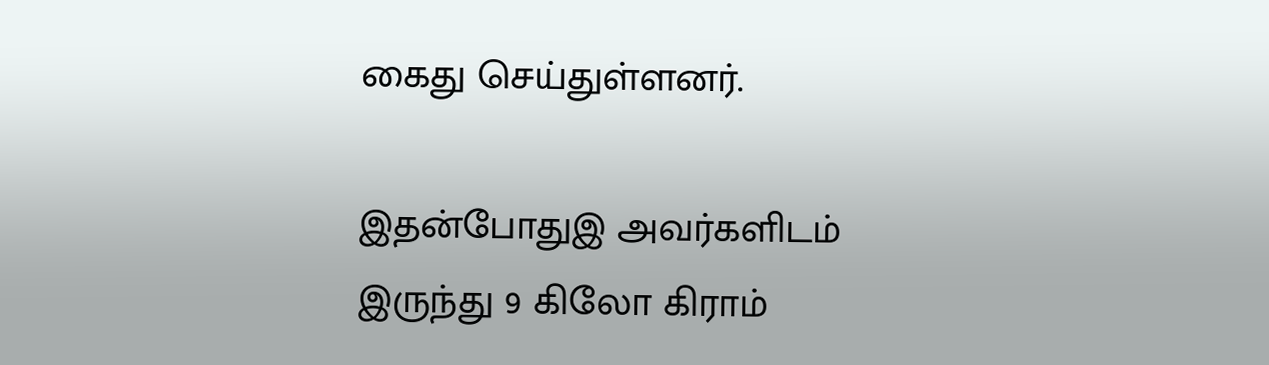கைது செய்துள்ளனர்.

இதன்போதுஇ அவர்களிடம் இருந்து 9 கிலோ கிராம்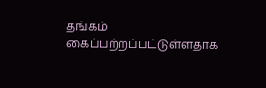தங்கம் கைப்பற்றப்பட்டுள்ளதாக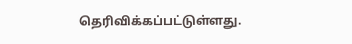தெரிவிக்கப்பட்டுள்ளது.